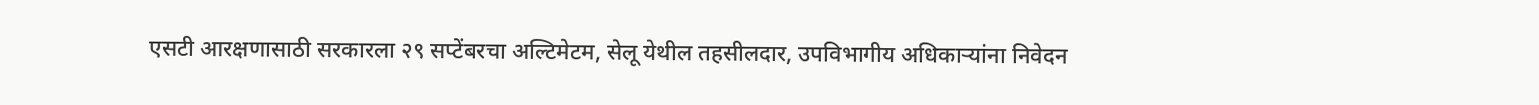एसटी आरक्षणासाठी सरकारला २९ सप्टेंबरचा अल्टिमेटम, सेलू येथील तहसीलदार, उपविभागीय अधिकाऱ्यांना निवेदन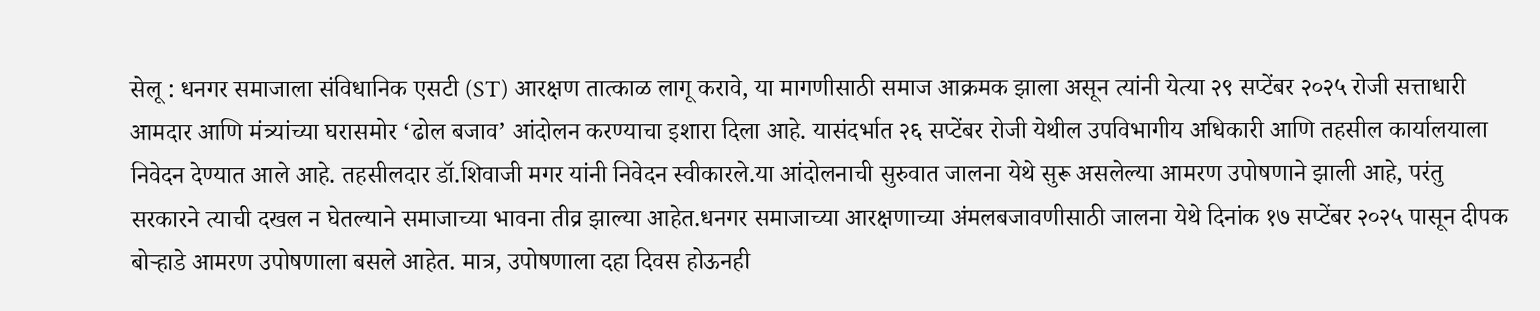सेलू : धनगर समाजाला संविधानिक एसटी (ST) आरक्षण तात्काळ लागू करावे, या मागणीसाठी समाज आक्रमक झाला असून त्यांनी येत्या २९ सप्टेंबर २०२५ रोजी सत्ताधारी आमदार आणि मंत्र्यांच्या घरासमोर ‘ढोल बजाव’ आंदोलन करण्याचा इशारा दिला आहे. यासंदर्भात २६ सप्टेंबर रोजी येथील उपविभागीय अधिकारी आणि तहसील कार्यालयाला निवेदन देण्यात आले आहे. तहसीलदार डॉ.शिवाजी मगर यांनी निवेदन स्वीकारले.या आंदोलनाची सुरुवात जालना येथे सुरू असलेल्या आमरण उपोषणाने झाली आहे, परंतु सरकारने त्याची दखल न घेतल्याने समाजाच्या भावना तीव्र झाल्या आहेत.धनगर समाजाच्या आरक्षणाच्या अंमलबजावणीसाठी जालना येथे दिनांक १७ सप्टेंबर २०२५ पासून दीपक बोऱ्हाडे आमरण उपोषणाला बसले आहेत. मात्र, उपोषणाला दहा दिवस होऊनही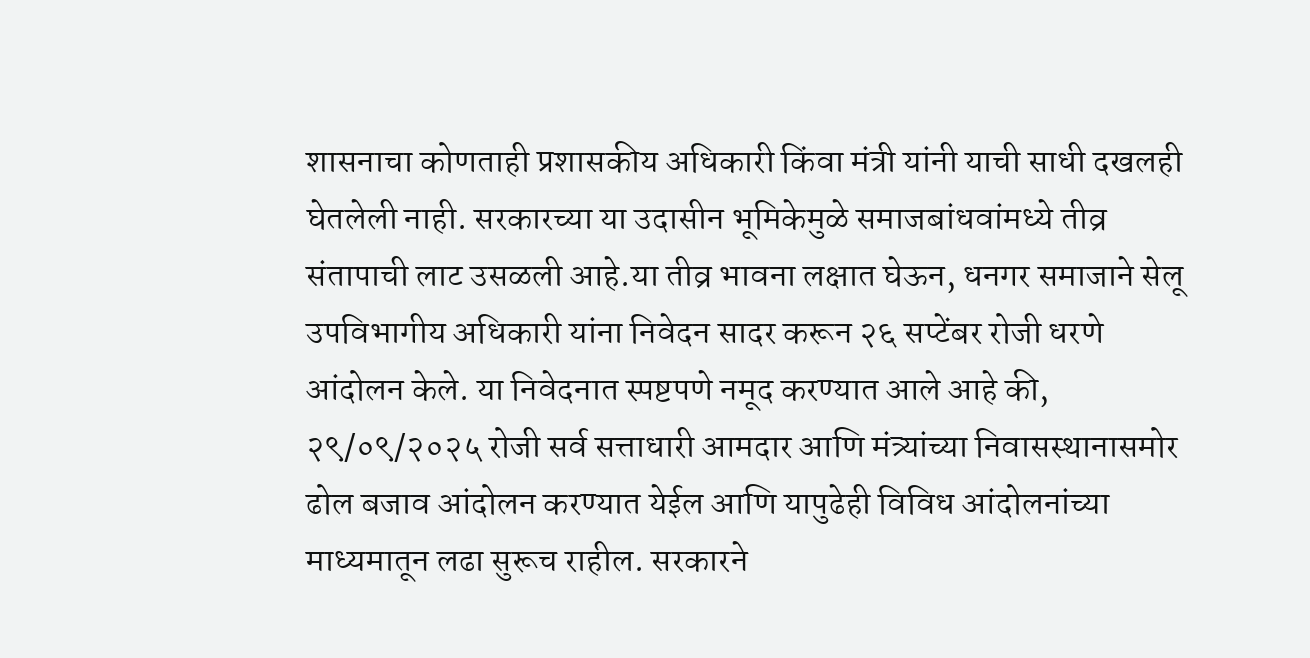शासनाचा कोणताही प्रशासकीय अधिकारी किंवा मंत्री यांनी याची साधी दखलही घेतलेली नाही. सरकारच्या या उदासीन भूमिकेमुळे समाजबांधवांमध्ये तीव्र संतापाची लाट उसळली आहे.या तीव्र भावना लक्षात घेऊन, धनगर समाजाने सेलू उपविभागीय अधिकारी यांना निवेदन सादर करून २६ सप्टेंबर रोजी धरणे आंदोलन केले. या निवेदनात स्पष्टपणे नमूद करण्यात आले आहे की, २९/०९/२०२५ रोजी सर्व सत्ताधारी आमदार आणि मंत्र्यांच्या निवासस्थानासमोर ढोल बजाव आंदोलन करण्यात येईल आणि यापुढेही विविध आंदोलनांच्या माध्यमातून लढा सुरूच राहील. सरकारने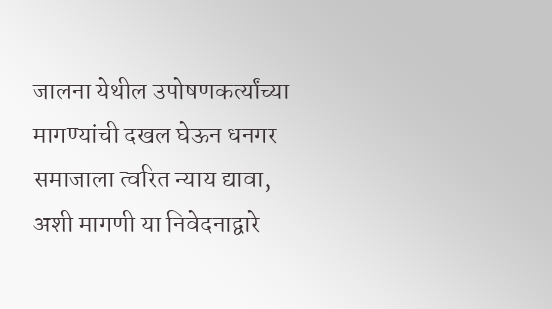जालना येथील उपोषणकर्त्यांच्या मागण्यांची दखल घेऊन धनगर समाजाला त्वरित न्याय द्यावा, अशी मागणी या निवेदनाद्वारे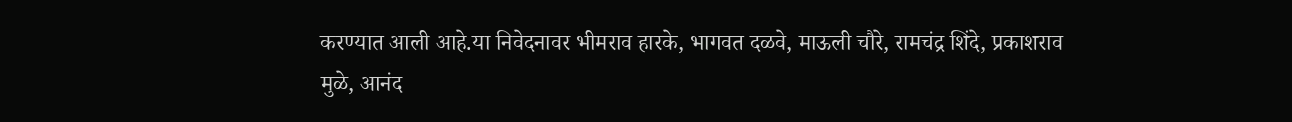करण्यात आली आहे.या निवेदनावर भीमराव हारके, भागवत दळवे, माऊली चौरे, रामचंद्र शिंदे, प्रकाशराव मुळे, आनंद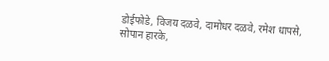डोईफोडे, विजय दळवे, दामोधर दळवे, रमेश धापसे, सोपान हारके,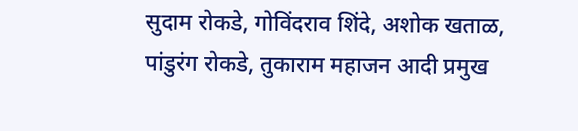सुदाम रोकडे, गोविंदराव शिंदे, अशोक खताळ, पांडुरंग रोकडे, तुकाराम महाजन आदी प्रमुख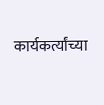कार्यकर्त्यांच्या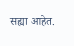सह्या आहेत.